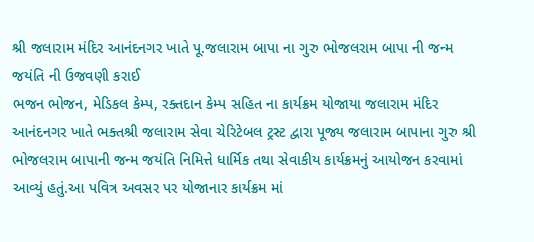શ્રી જલારામ મંદિર આનંદનગર ખાતે પૂ.જલારામ બાપા ના ગુરુ ભોજલરામ બાપા ની જન્મ જયંતિ ની ઉજવણી કરાઈ
ભજન ભોજન, મેડિકલ કેમ્પ, રક્તદાન કેમ્પ સહિત ના કાર્યક્રમ યોજાયા જલારામ મંદિર આનંદનગર ખાતે ભક્તશ્રી જલારામ સેવા ચેરિટેબલ ટ્રસ્ટ દ્વારા પૂજ્ય જલારામ બાપાના ગુરુ શ્રી ભોજલરામ બાપાની જન્મ જયંતિ નિમિત્તે ધાર્મિક તથા સેવાકીય કાર્યક્રમનું આયોજન કરવામાં આવ્યું હતું.આ પવિત્ર અવસર પર યોજાનાર કાર્યક્રમ માં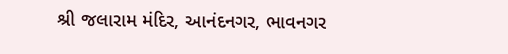શ્રી જલારામ મંદિર, આનંદનગર, ભાવનગર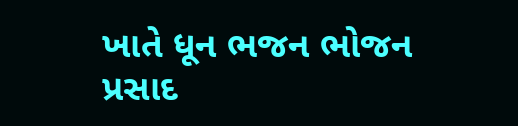ખાતે ધૂન ભજન ભોજન પ્રસાદ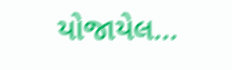યોજાયેલ…